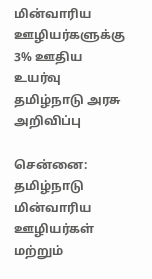மின்வாரிய ஊழியர்களுக்கு 3% ஊதிய உயர்வு தமிழ்நாடு அரசு அறிவிப்பு

சென்னை: தமிழ்நாடு மின்வாரிய ஊழியர்கள் மற்றும்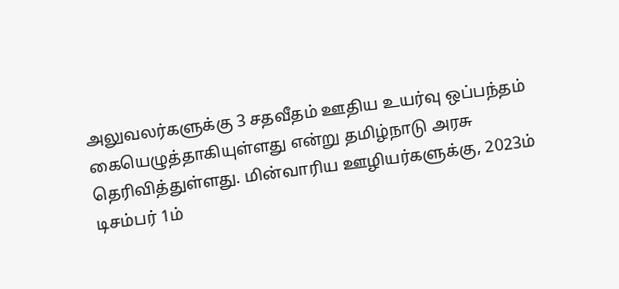அலுவலர்களுக்கு 3 சதவீதம் ஊதிய உயர்வு ஒப்பந்தம் கையெழுத்தாகியுள்ளது என்று தமிழ்நாடு அரசு தெரிவித்துள்ளது. மின்வாரிய ஊழியர்களுக்கு, 2023ம் டிசம்பர் 1ம்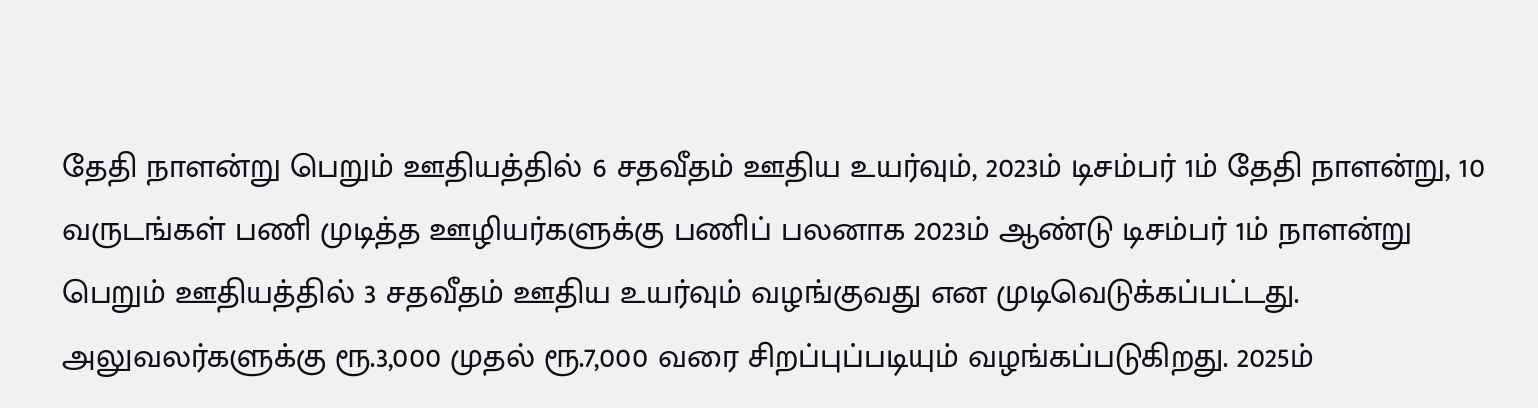தேதி நாளன்று பெறும் ஊதியத்தில் 6 சதவீதம் ஊதிய உயர்வும், 2023ம் டிசம்பர் 1ம் தேதி நாளன்று, 10 வருடங்கள் பணி முடித்த ஊழியர்களுக்கு பணிப் பலனாக 2023ம் ஆண்டு டிசம்பர் 1ம் நாளன்று பெறும் ஊதியத்தில் 3 சதவீதம் ஊதிய உயர்வும் வழங்குவது என முடிவெடுக்கப்பட்டது. அலுவலர்களுக்கு ரூ.3,000 முதல் ரூ.7,000 வரை சிறப்புப்படியும் வழங்கப்படுகிறது. 2025ம்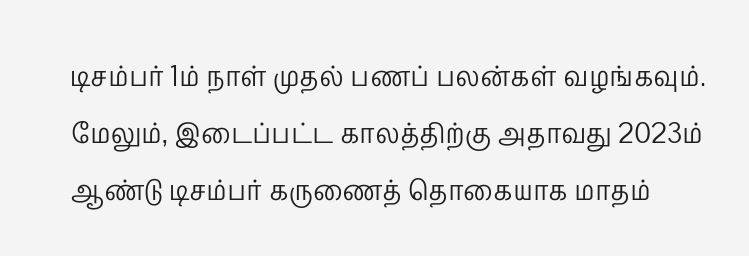டிசம்பர் 1ம் நாள் முதல் பணப் பலன்கள் வழங்கவும். மேலும், இடைப்பட்ட காலத்திற்கு அதாவது 2023ம் ஆண்டு டிசம்பர் கருணைத் தொகையாக மாதம்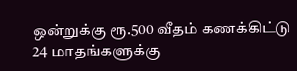ஒன்றுக்கு ரூ.500 வீதம் கணக்கிட்டு 24 மாதங்களுக்கு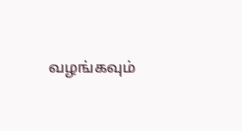வழங்கவும்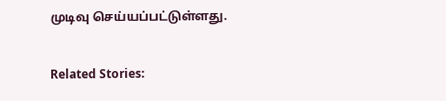முடிவு செய்யப்பட்டுள்ளது.

Related Stories: